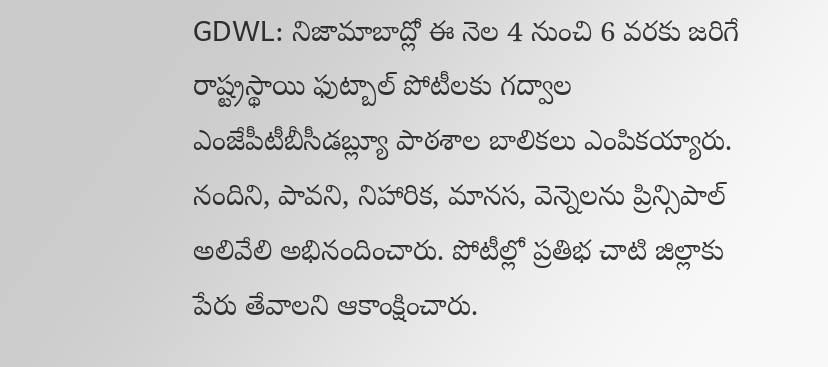GDWL: నిజామాబాద్లో ఈ నెల 4 నుంచి 6 వరకు జరిగే రాష్ట్రస్థాయి ఫుట్బాల్ పోటీలకు గద్వాల ఎంజేపీటీబీసీడబ్ల్యూ పాఠశాల బాలికలు ఎంపికయ్యారు. నందిని, పావని, నిహారిక, మానస, వెన్నెలను ప్రిన్సిపాల్ అలివేలి అభినందించారు. పోటీల్లో ప్రతిభ చాటి జిల్లాకు పేరు తేవాలని ఆకాంక్షించారు.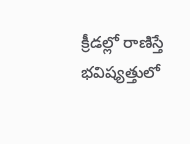క్రీడల్లో రాణిస్తే భవిష్యత్తులో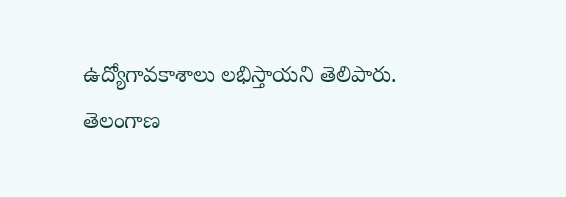ఉద్యోగావకాశాలు లభిస్తాయని తెలిపారు.
తెలంగాణ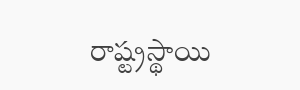రాష్ట్రస్థాయి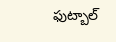ఫుట్బాల్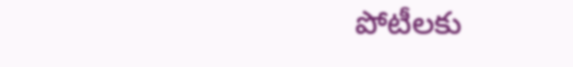పోటీలకు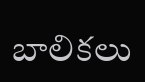బాలికలు